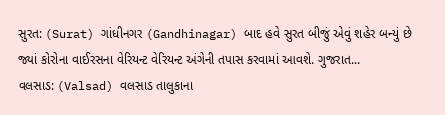સુરત: (Surat) ગાંધીનગર (Gandhinagar) બાદ હવે સુરત બીજું એવું શહેર બન્યું છે જ્યાં કોરોના વાઈરસના વેરિયન્ટ વેરિયન્ટ અંગેની તપાસ કરવામાં આવશે. ગુજરાત...
વલસાડ: (Valsad) વલસાડ તાલુકાના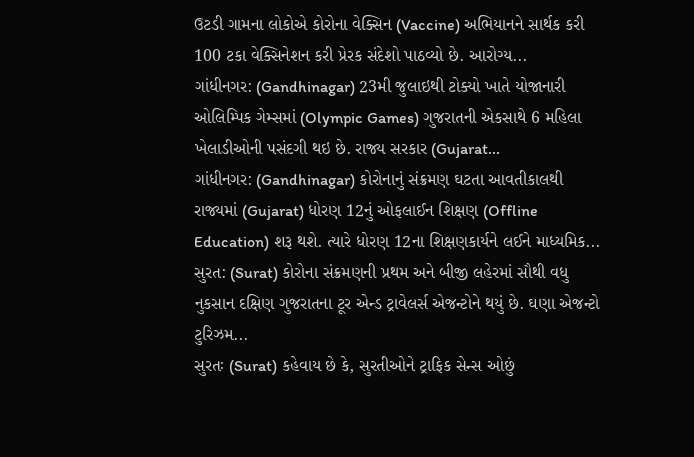ઉટડી ગામના લોકોએ કોરોના વેક્સિન (Vaccine) અભિયાનને સાર્થક કરી 100 ટકા વેક્સિનેશન કરી પ્રેરક સંદેશો પાઠવ્યો છે. આરોગ્ય...
ગાંધીનગર: (Gandhinagar) 23મી જુલાઇથી ટોક્યો ખાતે યોજાનારી ઓલિમ્પિક ગેમ્સમાં (Olympic Games) ગુજરાતની એકસાથે 6 મહિલા ખેલાડીઓની પસંદગી થઇ છે. રાજ્ય સરકાર (Gujarat...
ગાંધીનગર: (Gandhinagar) કોરોનાનું સંક્રમણ ઘટતા આવતીકાલથી રાજ્યમાં (Gujarat) ધોરણ 12નું ઓફલાઈન શિક્ષણ (Offline Education) શરૂ થશે. ત્યારે ધોરણ 12ના શિક્ષણકાર્યને લઈને માધ્યમિક...
સુરત: (Surat) કોરોના સંક્રમણની પ્રથમ અને બીજી લહેરમાં સૌથી વધુ નુકસાન દક્ષિણ ગુજરાતના ટૂર એન્ડ ટ્રાવેલર્સ એજન્ટોને થયું છે. ઘણા એજન્ટો ટુરિઝમ...
સુરતઃ (Surat) કહેવાય છે કે, સુરતીઓને ટ્રાફિક સેન્સ ઓછું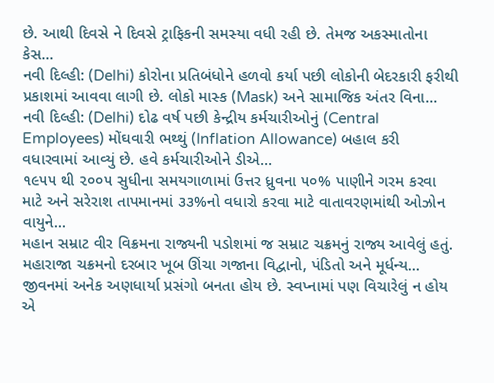છે. આથી દિવસે ને દિવસે ટ્રાફિકની સમસ્યા વધી રહી છે. તેમજ અકસ્માતોના કેસ...
નવી દિલ્હી: (Delhi) કોરોના પ્રતિબંધોને હળવો કર્યા પછી લોકોની બેદરકારી ફરીથી પ્રકાશમાં આવવા લાગી છે. લોકો માસ્ક (Mask) અને સામાજિક અંતર વિના...
નવી દિલ્હી: (Delhi) દોઢ વર્ષ પછી કેન્દ્રીય કર્મચારીઓનું (Central Employees) મોંઘવારી ભથ્થું (Inflation Allowance) બહાલ કરી વધારવામાં આવ્યું છે. હવે કર્મચારીઓને ડીએ...
૧૯૫૫ થી ૨૦૦૫ સુધીના સમયગાળામાં ઉત્તર ધ્રુવના ૫૦% પાણીને ગરમ કરવા માટે અને સરેરાશ તાપમાનમાં ૩૩%નો વધારો કરવા માટે વાતાવરણમાંથી ઓઝોન વાયુને...
મહાન સમ્રાટ વીર વિક્રમના રાજ્યની પડોશમાં જ સમ્રાટ ચક્રમનું રાજ્ય આવેલું હતું. મહારાજા ચક્રમનો દરબાર ખૂબ ઊંચા ગજાના વિદ્વાનો, પંડિતો અને મૂર્ધન્ય...
જીવનમાં અનેક અણધાર્યા પ્રસંગો બનતા હોય છે. સ્વપ્નામાં પણ વિચારેલું ન હોય એ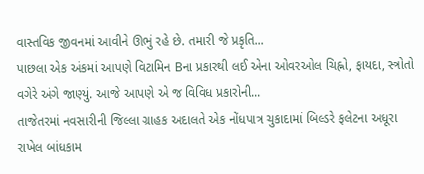વાસ્તવિક જીવનમાં આવીને ઊભું રહે છે. તમારી જે પ્રકૃતિ...
પાછલા એક અંકમાં આપણે વિટામિન Bના પ્રકારથી લઈ એના ઓવરઓલ ચિહ્નો, ફાયદા, સ્ત્રોતો વગેરે અંગે જાણ્યું. આજે આપણે એ જ વિવિધ પ્રકારોની...
તાજેતરમાં નવસારીની જિલ્લા ગ્રાહક અદાલતે એક નોંધપાત્ર ચુકાદામાં બિલ્ડરે ફલેટના અધૂરા રાખેલ બાંધકામ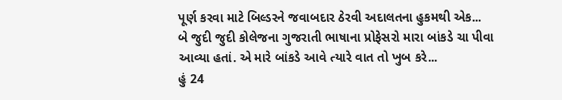પૂર્ણ કરવા માટે બિલ્ડરને જવાબદાર ઠેરવી અદાલતના હુકમથી એક...
બે જુદી જુદી કોલેજના ગુજરાતી ભાષાના પ્રોફેસરો મારા બાંકડે ચા પીવા આવ્યા હતાં. એ મારે બાંકડે આવે ત્યારે વાત તો ખુબ કરે...
હું 24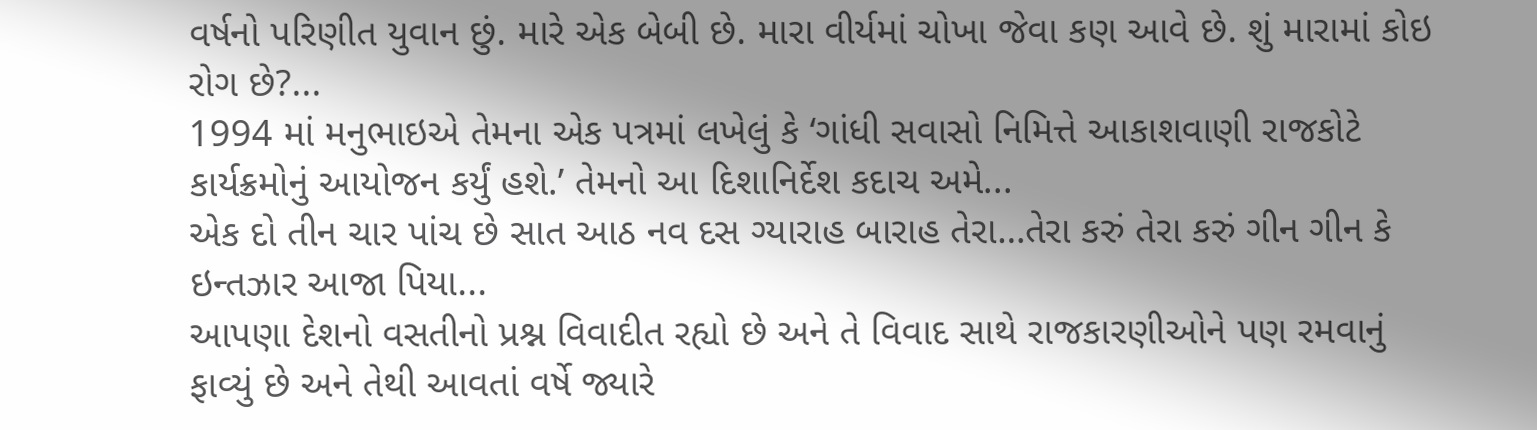વર્ષનો પરિણીત યુવાન છું. મારે એક બેબી છે. મારા વીર્યમાં ચોખા જેવા કણ આવે છે. શું મારામાં કોઇ રોગ છે?...
1994 માં મનુભાઇએ તેમના એક પત્રમાં લખેલું કે ‘ગાંધી સવાસો નિમિત્તે આકાશવાણી રાજકોટે કાર્યક્રમોનું આયોજન કર્યું હશે.’ તેમનો આ દિશાનિર્દેશ કદાચ અમે...
એક દો તીન ચાર પાંચ છે સાત આઠ નવ દસ ગ્યારાહ બારાહ તેરા…તેરા કરું તેરા કરું ગીન ગીન કે ઇન્તઝાર આજા પિયા...
આપણા દેશનો વસતીનો પ્રશ્ન વિવાદીત રહ્યો છે અને તે વિવાદ સાથે રાજકારણીઓને પણ રમવાનું ફાવ્યું છે અને તેથી આવતાં વર્ષે જ્યારે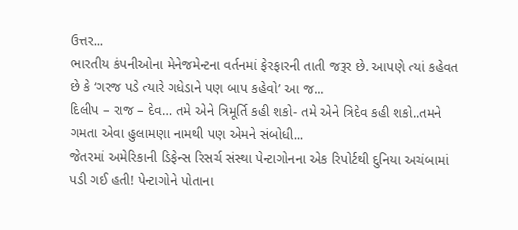ઉત્તર...
ભારતીય કંપનીઓના મેનેજમેન્ટના વર્તનમાં ફેરફારની તાતી જરૂર છે. આપણે ત્યાં કહેવત છે કે ‘ગરજ પડે ત્યારે ગધેડાને પણ બાપ કહેવો’ આ જ...
દિલીપ – રાજ – દેવ… તમે એને ત્રિમૂર્તિ કહી શકો- તમે એને ત્રિદેવ કહી શકો..તમને ગમતા એવા હુલામણા નામથી પણ એમને સંબોધી...
જેતરમાં અમેરિકાની ડિફેન્સ રિસર્ચ સંસ્થા પેન્ટાગોનના એક રિપોર્ટથી દુનિયા અચંબામાં પડી ગઈ હતી! પેન્ટાગોને પોતાના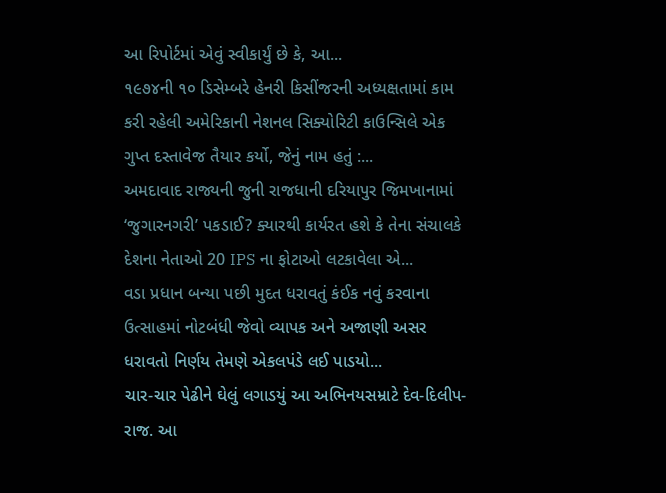આ રિપોર્ટમાં એવું સ્વીકાર્યું છે કે, આ...
૧૯૭૪ની ૧૦ ડિસેમ્બરે હેનરી કિસીંજરની અધ્યક્ષતામાં કામ કરી રહેલી અમેરિકાની નેશનલ સિક્યોરિટી કાઉન્સિલે એક ગુપ્ત દસ્તાવેજ તૈયાર કર્યો, જેનું નામ હતું :...
અમદાવાદ રાજ્યની જુની રાજધાની દરિયાપુર જિમખાનામાં ‘જુગારનગરી’ પકડાઈ? ક્યારથી કાર્યરત હશે કે તેના સંચાલકે દેશના નેતાઓ 20 IPS ના ફોટાઓ લટકાવેલા એ...
વડા પ્રધાન બન્યા પછી મુદત ધરાવતું કંઈક નવું કરવાના ઉત્સાહમાં નોટબંધી જેવો વ્યાપક અને અજાણી અસર ધરાવતો નિર્ણય તેમણે એકલપંડે લઈ પાડયો...
ચાર-ચાર પેઢીને ઘેલું લગાડયું આ અભિનયસમ્રાટે દેવ-દિલીપ-રાજ. આ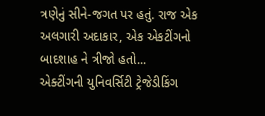ત્રણેનું સીને-જગત પર હતું. રાજ એક અલગારી અદાકાર, એક એકટીંગનો બાદશાહ ને ત્રીજો હતો...
એક્ટીંગની યુનિવર્સિટી ટ્રેજેડીકિંગ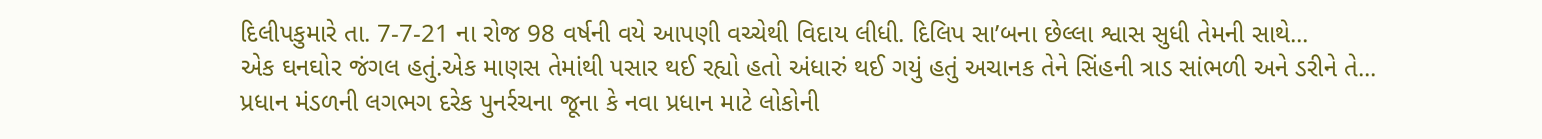દિલીપકુમારે તા. 7-7-21 ના રોજ 98 વર્ષની વયે આપણી વચ્ચેથી વિદાય લીધી. દિલિપ સા’બના છેલ્લા શ્વાસ સુધી તેમની સાથે...
એક ઘનઘોર જંગલ હતું.એક માણસ તેમાંથી પસાર થઈ રહ્યો હતો અંધારું થઈ ગયું હતું અચાનક તેને સિંહની ત્રાડ સાંભળી અને ડરીને તે...
પ્રધાન મંડળની લગભગ દરેક પુનર્રચના જૂના કે નવા પ્રધાન માટે લોકોની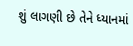શું લાગણી છે તેને ધ્યાનમાં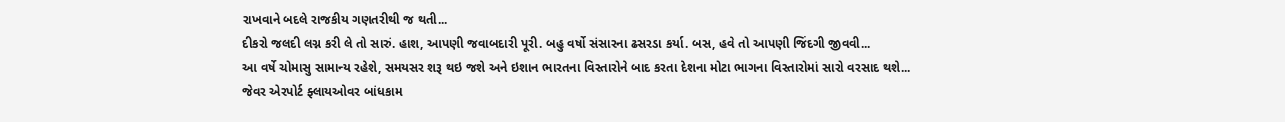રાખવાને બદલે રાજકીય ગણતરીથી જ થતી...
દીકરો જલદી લગ્ન કરી લે તો સારું. હાશ, આપણી જવાબદારી પૂરી. બહુ વર્ષો સંસારના ઢસરડા કર્યા. બસ, હવે તો આપણી જિંદગી જીવવી...
આ વર્ષે ચોમાસુ સામાન્ય રહેશે, સમયસર શરૂ થઇ જશે અને ઇશાન ભારતના વિસ્તારોને બાદ કરતા દેશના મોટા ભાગના વિસ્તારોમાં સારો વરસાદ થશે...
જેવર એરપોર્ટ ફ્લાયઓવર બાંધકામ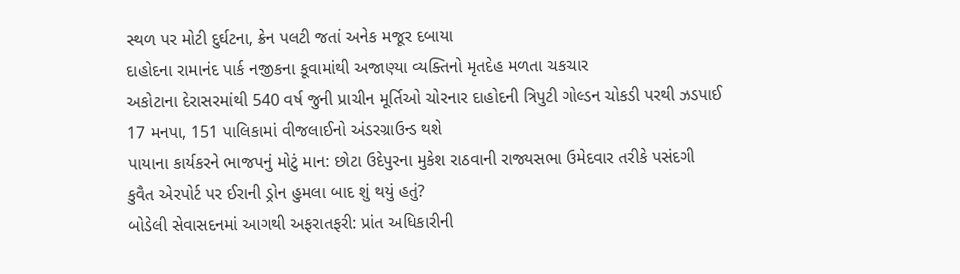સ્થળ પર મોટી દુર્ઘટના, ક્રેન પલટી જતાં અનેક મજૂર દબાયા
દાહોદના રામાનંદ પાર્ક નજીકના કૂવામાંથી અજાણ્યા વ્યક્તિનો મૃતદેહ મળતા ચકચાર
અકોટાના દેરાસરમાંથી 540 વર્ષ જુની પ્રાચીન મૂર્તિઓ ચોરનાર દાહોદની ત્રિપુટી ગોલ્ડન ચોકડી પરથી ઝડપાઈ
17 મનપા, 151 પાલિકામાં વીજલાઈનો અંડરગ્રાઉન્ડ થશે
પાયાના કાર્યકરને ભાજપનું મોટું માન: છોટા ઉદેપુરના મુકેશ રાઠવાની રાજ્યસભા ઉમેદવાર તરીકે પસંદગી
કુવૈત એરપોર્ટ પર ઈરાની ડ્રોન હુમલા બાદ શું થયું હતું?
બોડેલી સેવાસદનમાં આગથી અફરાતફરી: પ્રાંત અધિકારીની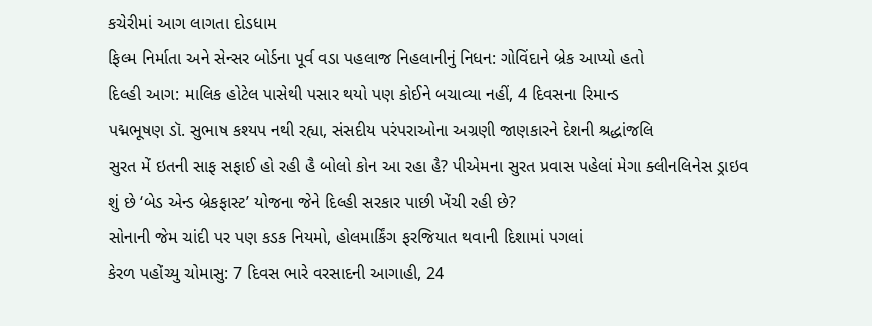કચેરીમાં આગ લાગતા દોડધામ
ફિલ્મ નિર્માતા અને સેન્સર બોર્ડના પૂર્વ વડા પહલાજ નિહલાનીનું નિધન: ગોવિંદાને બ્રેક આપ્યો હતો
દિલ્હી આગ: માલિક હોટેલ પાસેથી પસાર થયો પણ કોઈને બચાવ્યા નહીં, 4 દિવસના રિમાન્ડ
પદ્મભૂષણ ડૉ. સુભાષ કશ્યપ નથી રહ્યા, સંસદીય પરંપરાઓના અગ્રણી જાણકારને દેશની શ્રદ્ધાંજલિ
સુરત મેં ઇતની સાફ સફાઈ હો રહી હૈ બોલો કોન આ રહા હૈ? પીએમના સુરત પ્રવાસ પહેલાં મેગા ક્લીનલિનેસ ડ્રાઇવ
શું છે ‘બેડ એન્ડ બ્રેકફાસ્ટ’ યોજના જેને દિલ્હી સરકાર પાછી ખેંચી રહી છે?
સોનાની જેમ ચાંદી પર પણ કડક નિયમો, હોલમાર્કિંગ ફરજિયાત થવાની દિશામાં પગલાં
કેરળ પહોંચ્યુ ચોમાસુ: 7 દિવસ ભારે વરસાદની આગાહી, 24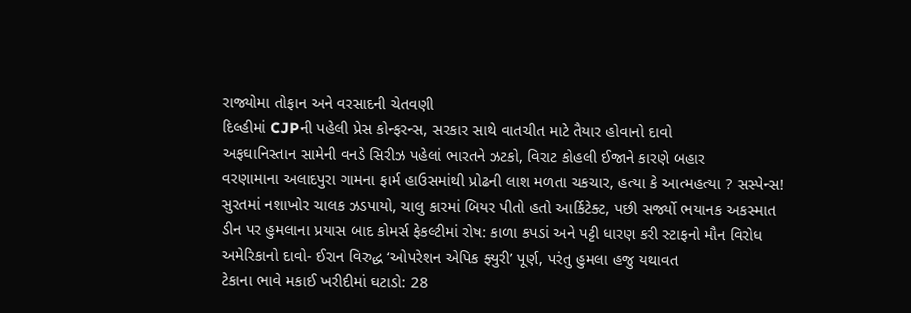રાજ્યોમા તોફાન અને વરસાદની ચેતવણી
દિલ્હીમાં CJPની પહેલી પ્રેસ કોન્ફરન્સ, સરકાર સાથે વાતચીત માટે તૈયાર હોવાનો દાવો
અફઘાનિસ્તાન સામેની વનડે સિરીઝ પહેલાં ભારતને ઝટકો, વિરાટ કોહલી ઈજાને કારણે બહાર
વરણામાના અલાદપુરા ગામના ફાર્મ હાઉસમાંથી પ્રોઢની લાશ મળતા ચકચાર, હત્યા કે આત્મહત્યા ? સસ્પેન્સ!
સુરતમાં નશાખોર ચાલક ઝડપાયો, ચાલુ કારમાં બિયર પીતો હતો આર્કિટેક્ટ, પછી સર્જ્યો ભયાનક અકસ્માત
ડીન પર હુમલાના પ્રયાસ બાદ કોમર્સ ફેકલ્ટીમાં રોષ: કાળા કપડાં અને પટ્ટી ધારણ કરી સ્ટાફનો મૌન વિરોધ
અમેરિકાનો દાવો- ઈરાન વિરુદ્ધ ‘ઓપરેશન એપિક ફ્યુરી’ પૂર્ણ, પરંતુ હુમલા હજુ યથાવત
ટેકાના ભાવે મકાઈ ખરીદીમાં ઘટાડો: 28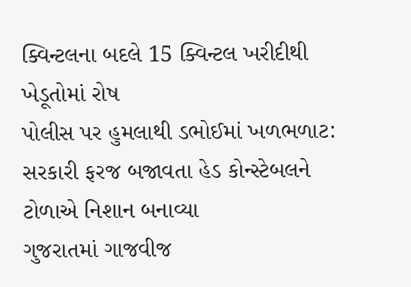ક્વિન્ટલના બદલે 15 ક્વિન્ટલ ખરીદીથી ખેડૂતોમાં રોષ
પોલીસ પર હુમલાથી ડભોઈમાં ખળભળાટ: સરકારી ફરજ બજાવતા હેડ કોન્સ્ટેબલને ટોળાએ નિશાન બનાવ્યા
ગુજરાતમાં ગાજવીજ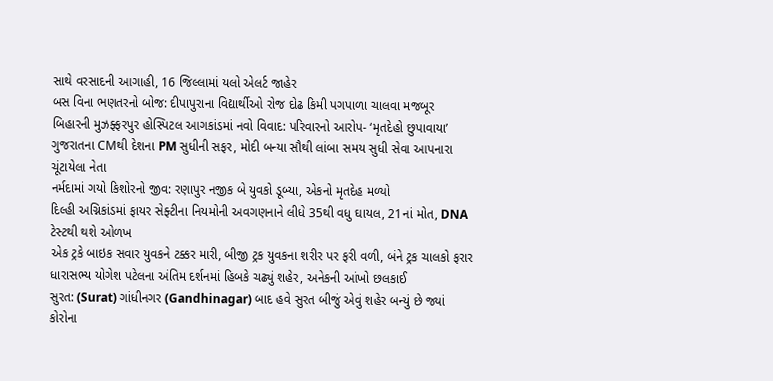સાથે વરસાદની આગાહી, 16 જિલ્લામાં યલો એલર્ટ જાહેર
બસ વિના ભણતરનો બોજ: દીપાપુરાના વિદ્યાર્થીઓ રોજ દોઢ કિમી પગપાળા ચાલવા મજબૂર
બિહારની મુઝફ્ફરપુર હોસ્પિટલ આગકાંડમાં નવો વિવાદ: પરિવારનો આરોપ- ‘મૃતદેહો છુપાવાયા’
ગુજરાતના CMથી દેશના PM સુધીની સફર, મોદી બન્યા સૌથી લાંબા સમય સુધી સેવા આપનારા ચૂંટાયેલા નેતા
નર્મદામાં ગયો કિશોરનો જીવ: રણાપુર નજીક બે યુવકો ડૂબ્યા, એકનો મૃતદેહ મળ્યો
દિલ્હી અગ્નિકાંડમાં ફાયર સેફ્ટીના નિયમોની અવગણનાને લીધે 35થી વધુ ઘાયલ, 21નાં મોત, DNA ટેસ્ટથી થશે ઓળખ
એક ટ્રકે બાઇક સવાર યુવકને ટક્કર મારી, બીજી ટ્રક યુવકના શરીર પર ફરી વળી, બંને ટ્રક ચાલકો ફરાર
ધારાસભ્ય યોગેશ પટેલના અંતિમ દર્શનમાં હિબકે ચઢ્યું શહેર, અનેકની આંખો છલકાઈ
સુરત: (Surat) ગાંધીનગર (Gandhinagar) બાદ હવે સુરત બીજું એવું શહેર બન્યું છે જ્યાં કોરોના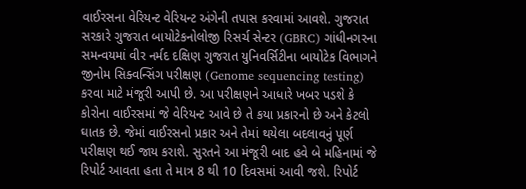વાઈરસના વેરિયન્ટ વેરિયન્ટ અંગેની તપાસ કરવામાં આવશે. ગુજરાત સરકારે ગુજરાત બાયોટેકનોલોજી રિસર્ચ સેન્ટર (GBRC) ગાંધીનગરના સમન્વયમાં વીર નર્મદ દક્ષિણ ગુજરાત યુનિવર્સિટીના બાયોટેક વિભાગને જીનોમ સિક્વન્સિંગ પરીક્ષણ (Genome sequencing testing) કરવા માટે મંજૂરી આપી છે. આ પરીક્ષણને આધારે ખબર પડશે કે કોરોના વાઈરસમાં જે વેરિયન્ટ આવે છે તે કયા પ્રકારનો છે અને કેટલો ઘાતક છે. જેમાં વાઈરસનો પ્રકાર અને તેમાં થયેલા બદલાવનું પૂર્ણ પરીક્ષણ થઈ જાય કરાશે. સુરતને આ મંજૂરી બાદ હવે બે મહિનામાં જે રિપોર્ટ આવતા હતા તે માત્ર 8 થી 10 દિવસમાં આવી જશે. રિપોર્ટ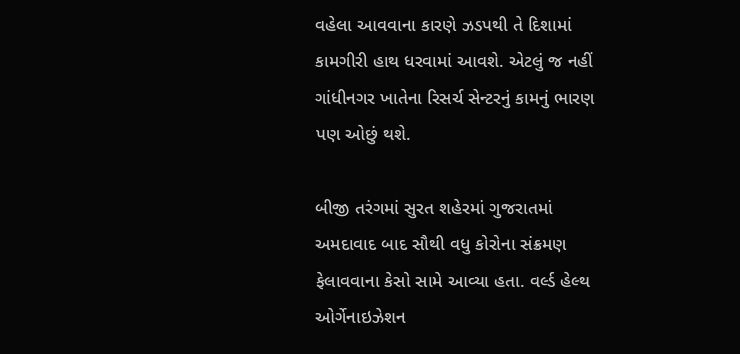વહેલા આવવાના કારણે ઝડપથી તે દિશામાં કામગીરી હાથ ધરવામાં આવશે. એટલું જ નહીં ગાંધીનગર ખાતેના રિસર્ચ સેન્ટરનું કામનું ભારણ પણ ઓછું થશે.

બીજી તરંગમાં સુરત શહેરમાં ગુજરાતમાં અમદાવાદ બાદ સૌથી વધુ કોરોના સંક્રમણ ફેલાવવાના કેસો સામે આવ્યા હતા. વર્લ્ડ હેલ્થ ઓર્ગેનાઇઝેશન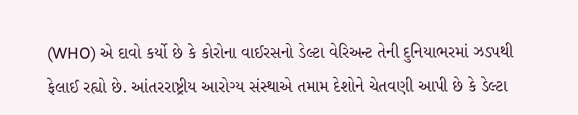(WHO) એ દાવો કર્યો છે કે કોરોના વાઈરસનો ડેલ્ટા વેરિઅન્ટ તેની દુનિયાભરમાં ઝડપથી ફેલાઈ રહ્યો છે. આંતરરાષ્ટ્રીય આરોગ્ય સંસ્થાએ તમામ દેશોને ચેતવણી આપી છે કે ડેલ્ટા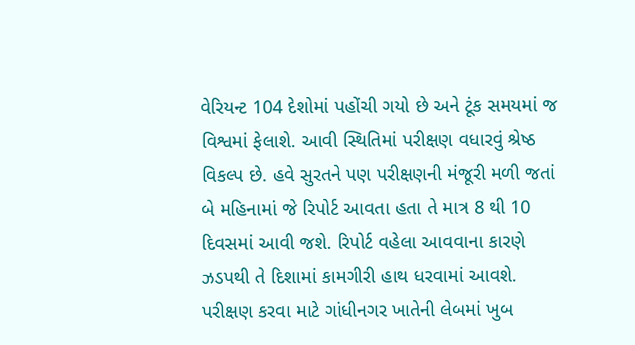વેરિયન્ટ 104 દેશોમાં પહોંચી ગયો છે અને ટૂંક સમયમાં જ વિશ્વમાં ફેલાશે. આવી સ્થિતિમાં પરીક્ષણ વધારવું શ્રેષ્ઠ વિકલ્પ છે. હવે સુરતને પણ પરીક્ષણની મંજૂરી મળી જતાં બે મહિનામાં જે રિપોર્ટ આવતા હતા તે માત્ર 8 થી 10 દિવસમાં આવી જશે. રિપોર્ટ વહેલા આવવાના કારણે ઝડપથી તે દિશામાં કામગીરી હાથ ધરવામાં આવશે. પરીક્ષણ કરવા માટે ગાંધીનગર ખાતેની લેબમાં ખુબ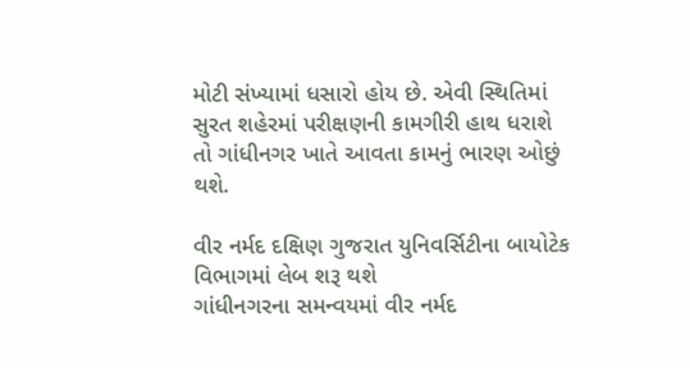મોટી સંખ્યામાં ધસારો હોય છે. એવી સ્થિતિમાં સુરત શહેરમાં પરીક્ષણની કામગીરી હાથ ધરાશે તો ગાંધીનગર ખાતે આવતા કામનું ભારણ ઓછું થશે.

વીર નર્મદ દક્ષિણ ગુજરાત યુનિવર્સિટીના બાયોટેક વિભાગમાં લેબ શરૂ થશે
ગાંધીનગરના સમન્વયમાં વીર નર્મદ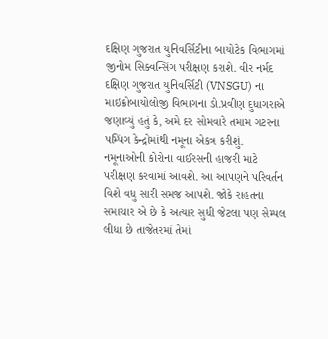દક્ષિણ ગુજરાત યુનિવર્સિટીના બાયોટેક વિભાગમાં જીનોમ સિક્વન્સિંગ પરીક્ષણ કરાશે. વીર નર્મદ દક્ષિણ ગુજરાત યુનિવર્સિટી (VNSGU) ના માઇક્રોબાયોલોજી વિભાગના ડો.પ્રવીણ દુધાગરાએ જણાવ્યું હતું કે, અમે દર સોમવારે તમામ ગટરના પમ્પિંગ કેન્દ્રોમાંથી નમૂના એકત્ર કરીશું. નમૂનાઓની કોરોના વાઈરસની હાજરી માટે પરીક્ષણ કરવામાં આવશે. આ આપણને પરિવર્તન વિશે વધુ સારી સમજ આપશે. જોકે રાહતના સમાચાર એ છે કે અત્યાર સુધી જેટલા પણ સેમ્પલ લીધા છે તાજેતરમાં તેમાં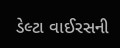ડેલ્ટા વાઈરસની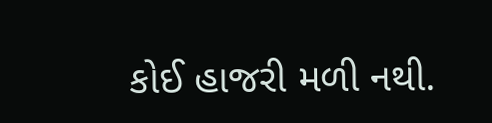કોઈ હાજરી મળી નથી.